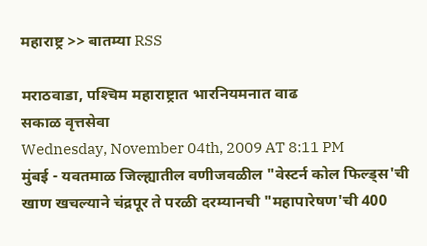महाराष्ट्र >> बातम्या RSS

मराठवाडा, पश्‍चिम महाराष्ट्रात भारनियमनात वाढ
सकाळ वृत्तसेवा
Wednesday, November 04th, 2009 AT 8:11 PM
मुंबई - यवतमाळ जिल्ह्यातील वणीजवळील "वेस्टर्न कोल फिल्ड्‌स'ची खाण खचल्याने चंद्रपूर ते परळी दरम्यानची "महापारेषण'ची 400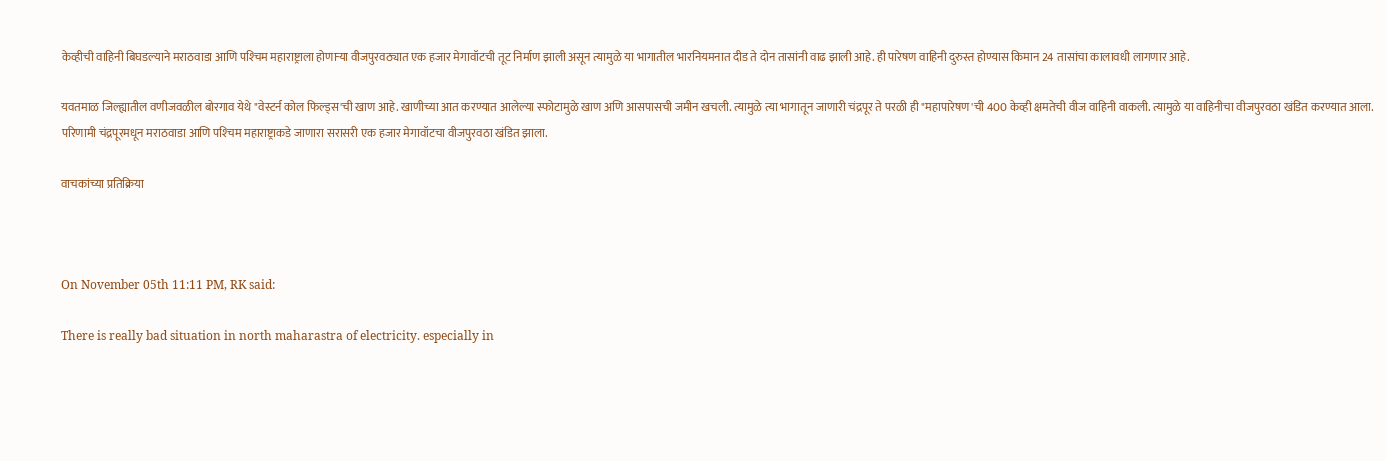केव्हीची वाहिनी बिघडल्याने मराठवाडा आणि पश्‍चिम महाराष्ट्राला होणाऱ्या वीजपुरवठ्यात एक हजार मेगावॉटची तूट निर्माण झाली असून त्यामुळे या भागातील भारनियमनात दीड ते दोन तासांनी वाढ झाली आहे. ही पारेषण वाहिनी दुरुस्त होण्यास किमान 24 तासांचा कालावधी लागणार आहे.

यवतमाळ जिल्ह्यातील वणीजवळील बोरगाव येथे "वेस्टर्न कोल फिल्ड्‌स'ची खाण आहे. खाणीच्या आत करण्यात आलेल्या स्फोटामुळे खाण अणि आसपासची जमीन खचली. त्यामुळे त्या भागातून जाणारी चंद्रपूर ते परळी ही "महापारेषण'ची 400 केव्ही क्षमतेची वीज वाहिनी वाकली. त्यामुळे या वाहिनीचा वीजपुरवठा खंडित करण्यात आला. परिणामी चंद्रपूरमधून मराठवाडा आणि पश्‍चिम महाराष्ट्राकडे जाणारा सरासरी एक हजार मेगावॉटचा वीजपुरवठा खंडित झाला.

वाचकांच्या प्रतिक्रिया



On November 05th 11:11 PM, RK said:

There is really bad situation in north maharastra of electricity. especially in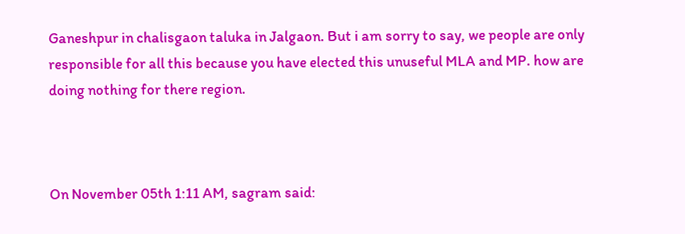Ganeshpur in chalisgaon taluka in Jalgaon. But i am sorry to say, we people are only responsible for all this because you have elected this unuseful MLA and MP. how are doing nothing for there region.



On November 05th 1:11 AM, sagram said: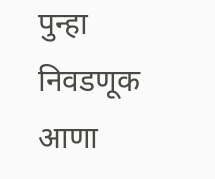पुन्हा निवडणूक आणा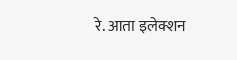रे. आता इलेक्शन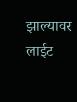झाल्यावर लाईट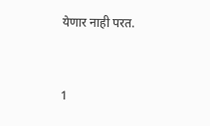येणार नाही परत.


1